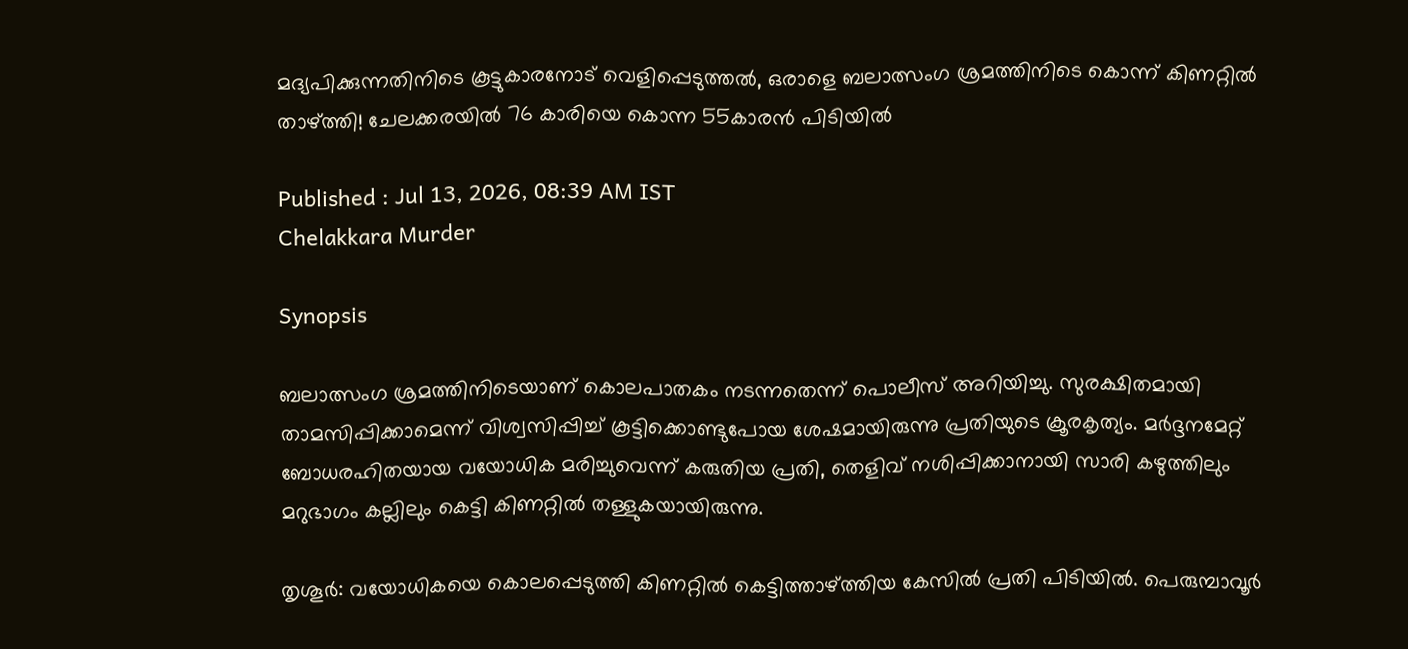മദ്യപിക്കുന്നതിനിടെ കൂട്ടുകാരനോട് വെളിപ്പെടുത്തൽ, ഒരാളെ ബലാത്സംഗ ശ്രമത്തിനിടെ കൊന്ന് കിണറ്റിൽ താഴ്ത്തി! ചേലക്കരയിൽ 76 കാരിയെ കൊന്ന 55കാരൻ പിടിയിൽ

Published : Jul 13, 2026, 08:39 AM IST
Chelakkara Murder

Synopsis

ബലാത്സംഗ ശ്രമത്തിനിടെയാണ് കൊലപാതകം നടന്നതെന്ന് പൊലീസ് അറിയിച്ചു. സുരക്ഷിതമായി താമസിപ്പിക്കാമെന്ന് വിശ്വസിപ്പിച്ച് കൂട്ടിക്കൊണ്ടുപോയ ശേഷമായിരുന്നു പ്രതിയുടെ ക്രൂരകൃത്യം. മർദ്ദനമേറ്റ് ബോധരഹിതയായ വയോധിക മരിച്ചുവെന്ന് കരുതിയ പ്രതി, തെളിവ് നശിപ്പിക്കാനായി സാരി കഴുത്തിലും മറുഭാഗം കല്ലിലും കെട്ടി കിണറ്റില്‍ തള്ളുകയായിരുന്നു.

തൃശൂര്‍: വയോധികയെ കൊലപ്പെടുത്തി കിണറ്റില്‍ കെട്ടിത്താഴ്ത്തിയ കേസില്‍ പ്രതി പിടിയില്‍. പെരുമ്പാവൂര്‍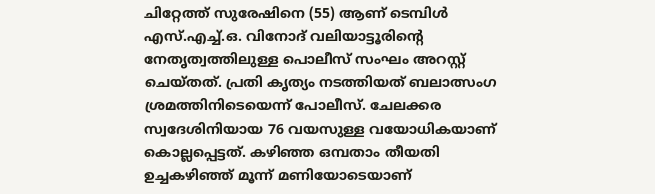ചിറ്റേത്ത് സുരേഷിനെ (55) ആണ് ടെമ്പിള്‍ എസ്.എച്ച്.ഒ. വിനോദ് വലിയാട്ടൂരിന്റെ നേതൃത്വത്തിലുള്ള പൊലീസ് സംഘം അറസ്റ്റ് ചെയ്തത്. പ്രതി കൃത്യം നടത്തിയത് ബലാത്സംഗ ശ്രമത്തിനിടെയെന്ന് പോലീസ്. ചേലക്കര സ്വദേശിനിയായ 76 വയസുള്ള വയോധികയാണ് കൊല്ലപ്പെട്ടത്. കഴിഞ്ഞ ഒമ്പതാം തീയതി ഉച്ചകഴിഞ്ഞ് മൂന്ന് മണിയോടെയാണ്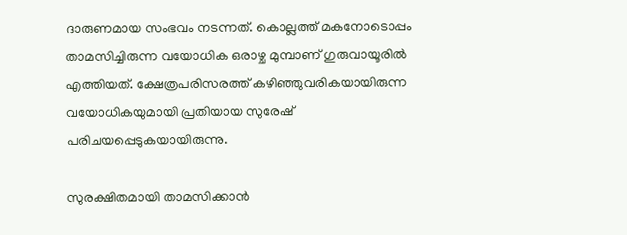ദാരുണമായ സംഭവം നടന്നത്. കൊല്ലത്ത് മകനോടൊപ്പം താമസിച്ചിരുന്ന വയോധിക ഒരാഴ്ച മുമ്പാണ് ഗുരുവായൂരില്‍ എത്തിയത്. ക്ഷേത്രപരിസരത്ത് കഴിഞ്ഞുവരികയായിരുന്ന വയോധികയുമായി പ്രതിയായ സുരേഷ് പരിചയപ്പെടുകയായിരുന്നു.

സുരക്ഷിതമായി താമസിക്കാന്‍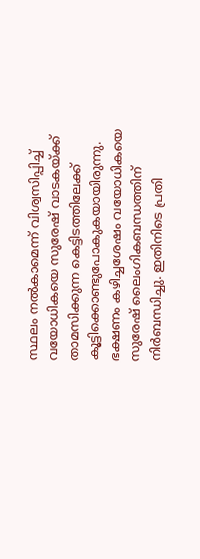സ്ഥലം നല്‍കാമെന്ന് വിശ്വസിപ്പിച്ച് വയോധികയെ സുരേഷ് വാടകയ്ക്ക് താമസിക്കുന്ന കെട്ടിടത്തിലേക്ക് കൂട്ടിക്കൊണ്ടുപോകുകയായിരുന്നു. ഭക്ഷണം കഴിച്ചശേഷം വയോധികയെ സുരേഷ് ലൈംഗികബന്ധത്തിന് നിര്‍ബന്ധിച്ചു. ഇതിനിടെ പ്രതി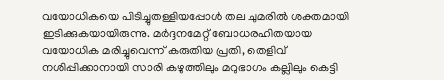വയോധികയെ പിടിച്ചുതള്ളിയപ്പോള്‍ തല ചുമരില്‍ ശക്തമായി ഇടിക്കുകയായിരുന്നു. മർദ്ദനമേറ്റ് ബോധരഹിതയായ വയോധിക മരിച്ചുവെന്ന് കരുതിയ പ്രതി, തെളിവ് നശിപ്പിക്കാനായി സാരി കഴുത്തിലും മറുഭാഗം കല്ലിലും കെട്ടി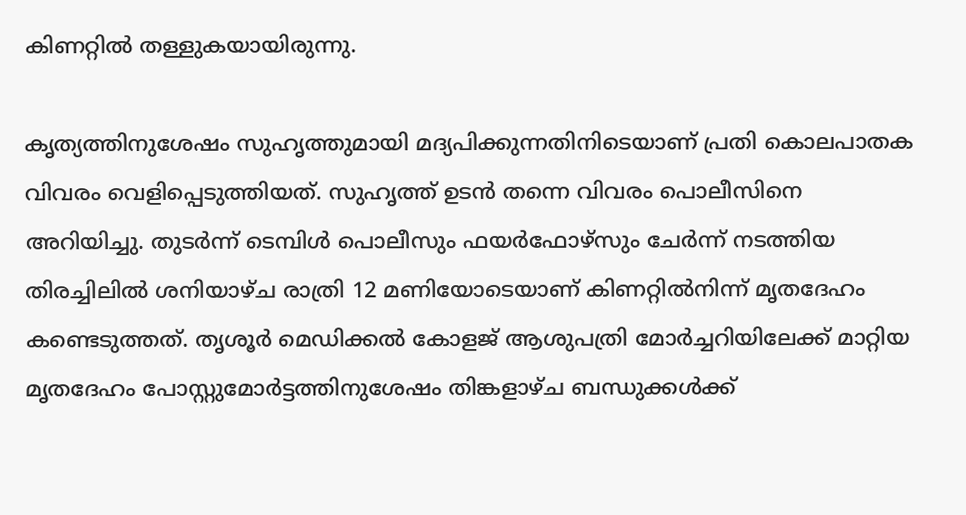കിണറ്റില്‍ തള്ളുകയായിരുന്നു.

കൃത്യത്തിനുശേഷം സുഹൃത്തുമായി മദ്യപിക്കുന്നതിനിടെയാണ് പ്രതി കൊലപാതക വിവരം വെളിപ്പെടുത്തിയത്. സുഹൃത്ത് ഉടന്‍ തന്നെ വിവരം പൊലീസിനെ അറിയിച്ചു. തുടര്‍ന്ന് ടെമ്പിള്‍ പൊലീസും ഫയര്‍ഫോഴ്‌സും ചേര്‍ന്ന് നടത്തിയ തിരച്ചിലില്‍ ശനിയാഴ്ച രാത്രി 12 മണിയോടെയാണ് കിണറ്റില്‍നിന്ന് മൃതദേഹം കണ്ടെടുത്തത്. തൃശൂര്‍ മെഡിക്കല്‍ കോളജ് ആശുപത്രി മോര്‍ച്ചറിയിലേക്ക് മാറ്റിയ മൃതദേഹം പോസ്റ്റുമോര്‍ട്ടത്തിനുശേഷം തിങ്കളാഴ്ച ബന്ധുക്കള്‍ക്ക്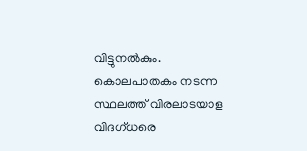വിട്ടുനല്‍കും. കൊലപാതകം നടന്ന സ്ഥലത്ത് വിരലാടയാള വിദഗ്ധരെ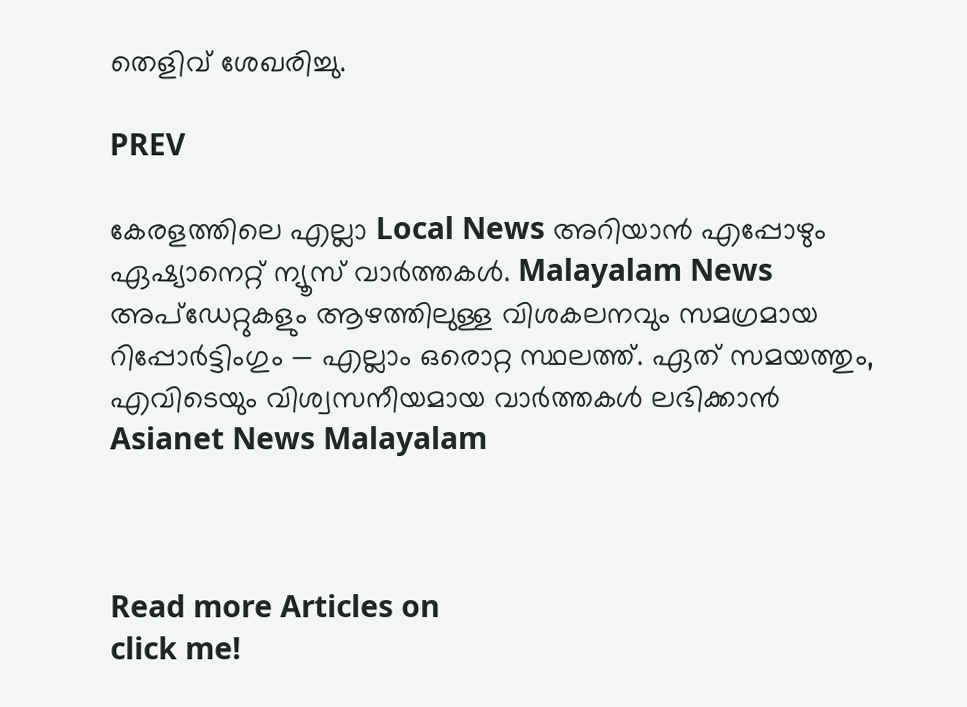തെളിവ് ശേഖരിച്ചു.

PREV

കേരളത്തിലെ എല്ലാ Local News അറിയാൻ എപ്പോഴും ഏഷ്യാനെറ്റ് ന്യൂസ് വാർത്തകൾ. Malayalam News  അപ്‌ഡേറ്റുകളും ആഴത്തിലുള്ള വിശകലനവും സമഗ്രമായ റിപ്പോർട്ടിംഗും — എല്ലാം ഒരൊറ്റ സ്ഥലത്ത്. ഏത് സമയത്തും, എവിടെയും വിശ്വസനീയമായ വാർത്തകൾ ലഭിക്കാൻ Asianet News Malayalam



Read more Articles on
click me!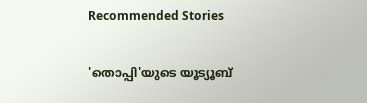Recommended Stories

'തൊപ്പി'യുടെ യൂട്യൂബ്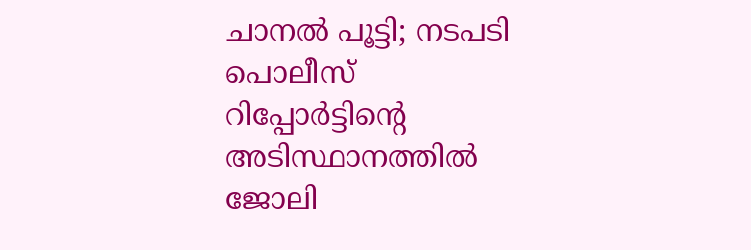ചാനൽ പൂട്ടി; നടപടി പൊലീസ് റിപ്പോർട്ടിന്‍റെ അടിസ്ഥാനത്തില്‍
ജോലി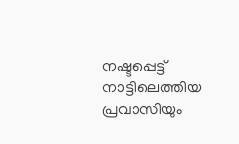നഷ്ടപ്പെട്ട് നാട്ടിലെത്തിയ പ്രവാസിയും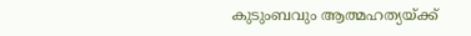കുടുംബവും ആത്മഹത്യയ്ക്ക്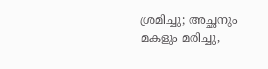ശ്രമിച്ചു; അച്ഛനും മകളും മരിച്ചു,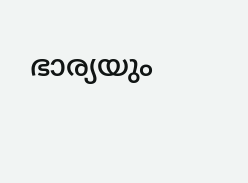ഭാര്യയും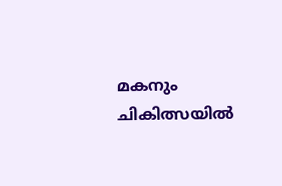മകനും ചികിത്സയില്‍